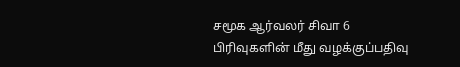சமூக ஆர்வலர் சிவா 6 பிரிவுகளின் மீது வழக்குப்பதிவு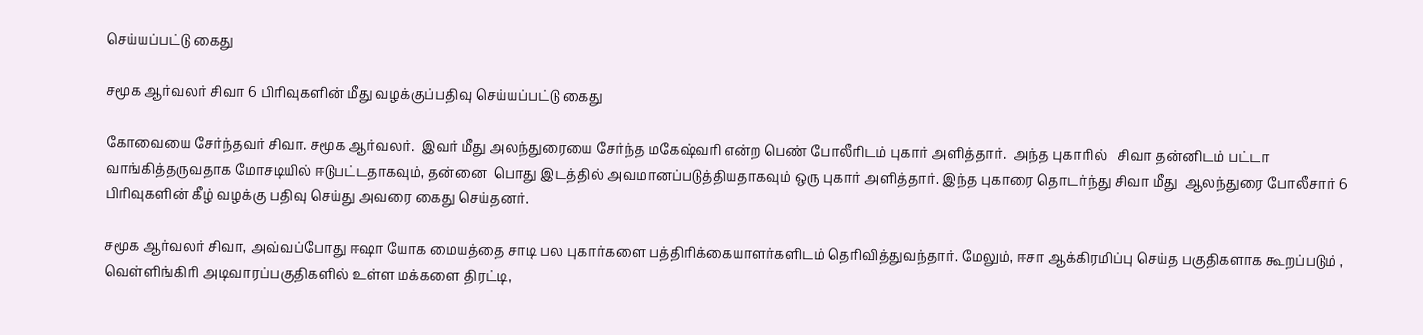செய்யப்பட்டு கைது

சமூக ஆர்வலர் சிவா 6 பிரிவுகளின் மீது வழக்குப்பதிவு செய்யப்பட்டு கைது

கோவையை சேர்ந்தவர் சிவா. சமூக ஆர்வலர்.  இவர் மீது அலந்துரையை சேர்ந்த மகேஷ்வரி என்ற பெண் போலீரிடம் புகார் அளித்தார்.  அந்த புகாரில்   சிவா தன்னிடம் பட்டா வாங்கித்தருவதாக மோசடியில் ஈடுபட்டதாகவும், தன்னை  பொது இடத்தில் அவமானப்படுத்தியதாகவும் ஒரு புகார் அளித்தார். இந்த புகாரை தொடர்ந்து சிவா மீது  ஆலந்துரை போலீசார் 6 பிரிவுகளின் கீழ் வழக்கு பதிவு செய்து அவரை கைது செய்தனர்.

சமூக ஆர்வலர் சிவா, அவ்வப்போது ஈஷா யோக மையத்தை சாடி பல புகார்களை பத்திரிக்கையாளர்களிடம் தெரிவித்துவந்தார். மேலும், ஈசா ஆக்கிரமிப்பு செய்த பகுதிகளாக கூறப்படும் , வெள்ளிங்கிரி அடிவாரப்பகுதிகளில் உள்ள மக்களை திரட்டி,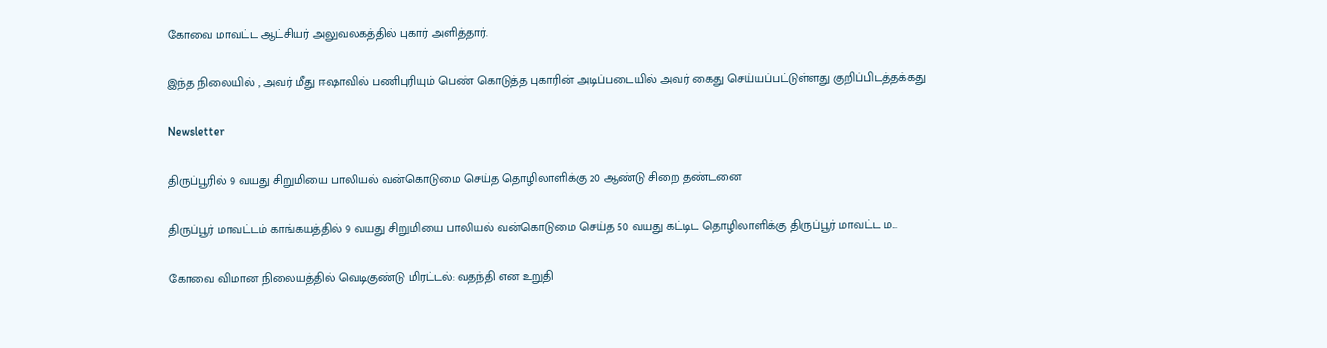கோவை மாவட்ட ஆட்சியர் அலுவலகத்தில் புகார் அளித்தார்.

இந்த நிலையில் , அவர் மீது ஈஷாவில் பணிபுரியும் பெண் கொடுத்த புகாரின் அடிப்படையில் அவர் கைது செய்யப்பட்டுள்ளது குறிப்பிடத்தக்கது

Newsletter

திருப்பூரில் 9 வயது சிறுமியை பாலியல் வன்கொடுமை செய்த தொழிலாளிக்கு 20 ஆண்டு சிறை தண்டனை

திருப்பூர் மாவட்டம் காங்கயத்தில் 9 வயது சிறுமியை பாலியல் வன்கொடுமை செய்த 50 வயது கட்டிட தொழிலாளிக்கு திருப்பூர் மாவட்ட ம...

கோவை விமான நிலையத்தில் வெடிகுண்டு மிரட்டல்: வதந்தி என உறுதி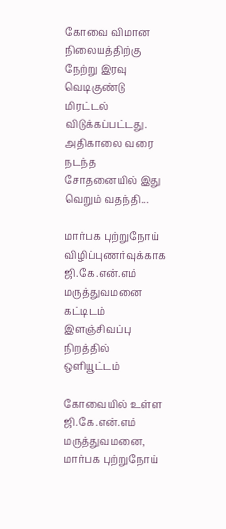கோவை விமான நிலையத்திற்கு நேற்று இரவு வெடிகுண்டு மிரட்டல் விடுக்கப்பட்டது. அதிகாலை வரை நடந்த சோதனையில் இது வெறும் வதந்தி...

மார்பக புற்றுநோய் விழிப்புணர்வுக்காக ஜி.கே.என்.எம் மருத்துவமனை கட்டிடம் இளஞ்சிவப்பு நிறத்தில் ஒளியூட்டம்

கோவையில் உள்ள ஜி.கே.என்.எம் மருத்துவமனை, மார்பக புற்றுநோய்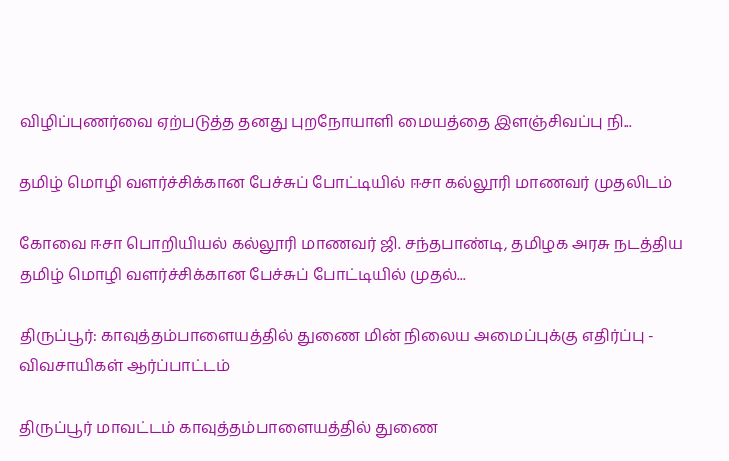விழிப்புணர்வை ஏற்படுத்த தனது புறநோயாளி மையத்தை இளஞ்சிவப்பு நி...

தமிழ் மொழி வளர்ச்சிக்கான பேச்சுப் போட்டியில் ஈசா கல்லூரி மாணவர் முதலிடம்

கோவை ஈசா பொறியியல் கல்லூரி மாணவர் ஜி. சந்தபாண்டி, தமிழக அரசு நடத்திய தமிழ் மொழி வளர்ச்சிக்கான பேச்சுப் போட்டியில் முதல்...

திருப்பூர்: காவுத்தம்பாளையத்தில் துணை மின் நிலைய அமைப்புக்கு எதிர்ப்பு - விவசாயிகள் ஆர்ப்பாட்டம்

திருப்பூர் மாவட்டம் காவுத்தம்பாளையத்தில் துணை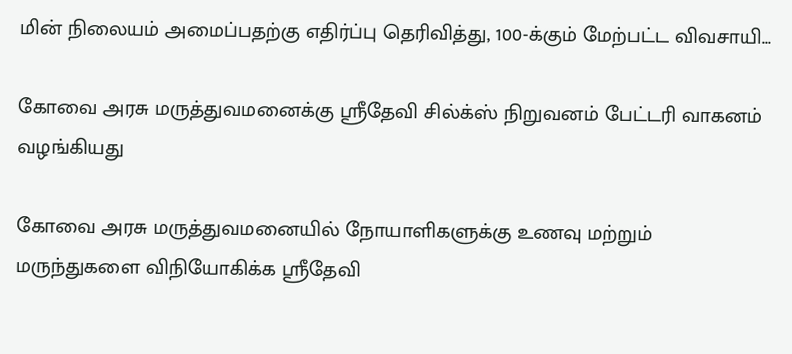மின் நிலையம் அமைப்பதற்கு எதிர்ப்பு தெரிவித்து, 100-க்கும் மேற்பட்ட விவசாயி...

கோவை அரசு மருத்துவமனைக்கு ஸ்ரீதேவி சில்க்ஸ் நிறுவனம் பேட்டரி வாகனம் வழங்கியது

கோவை அரசு மருத்துவமனையில் நோயாளிகளுக்கு உணவு மற்றும் மருந்துகளை விநியோகிக்க ஸ்ரீதேவி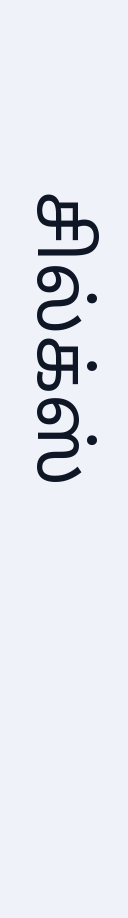சில்க்ஸ்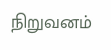நிறுவனம்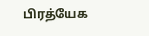பிரத்யேக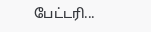பேட்டரி...